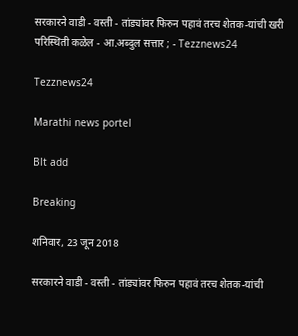सरकारने वाडी - वस्ती - तांड्यांवर फिरुन पहावं तरच शेतक-यांची खरी परिस्थिती कळेल - आ.अब्दुल सत्तार ; - Tezznews24

Tezznews24

Marathi news portel

Blt add

Breaking

शनिवार, 23 जून 2018

सरकारने वाडी - वस्ती - तांड्यांवर फिरुन पहावं तरच शेतक-यांची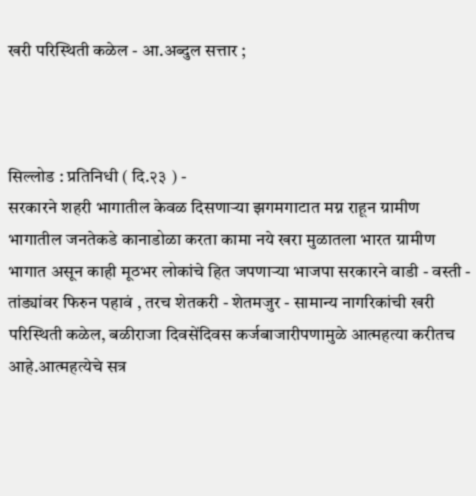खरी परिस्थिती कळेल - आ.अब्दुल सत्तार ;



सिल्लोड : प्रतिनिधी ( दि.२३ ) -
सरकारने शहरी भागातील केवळ दिसणाऱ्या झगमगाटात मग्न राहून ग्रामीण भागातील जनतेकडे कानाडोळा करता कामा नये खरा मुळातला भारत ग्रामीण भागात असून काही मूठभर लोकांचे हित जपणाऱ्या भाजपा सरकारने वाडी - वस्ती - तांड्यांवर फिरुन पहावं , तरच शेतकरी - शेतमजुर - सामान्य नागरिकांची खरी परिस्थिती कळेल, बळीराजा दिवसेंदिवस कर्जबाजारीपणामुळे आत्महत्या करीतच आहे.आत्महत्येचे सत्र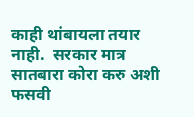काही थांबायला तयार नाही.  सरकार मात्र सातबारा कोरा करु अशी फसवी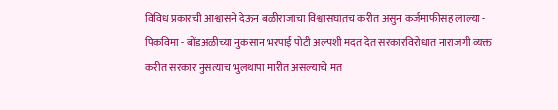विविध प्रकारची आश्वासने देऊन बळीराजाचा विश्वासघातच करीत असुन कर्जमाफीसह लाल्या - पिकविमा - बोंडअळीच्या नुकसान भरपाई पोटी अल्पशी मदत देत सरकारविरोधात नाराजगी व्यक्त करीत सरकार नुसत्याच भुलथापा मारीत असल्याचे मत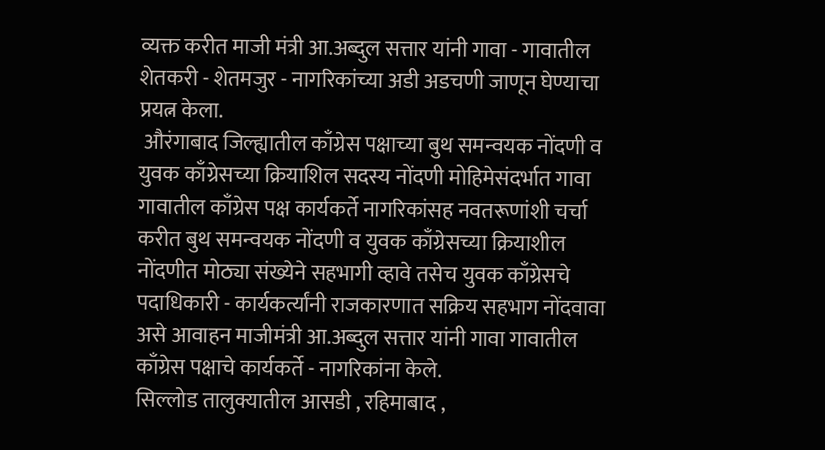व्यक्त करीत माजी मंत्री आ.अब्दुल सत्तार यांनी गावा - गावातील शेतकरी - शेतमजुर - नागरिकांच्या अडी अडचणी जाणून घेण्याचा प्रयत्न केला.
 औरंगाबाद जिल्ह्यातील काँग्रेस पक्षाच्या बुथ समन्वयक नोंदणी व युवक काँग्रेसच्या क्रियाशिल सदस्य नोंदणी मोहिमेसंदर्भात गावा गावातील काँग्रेस पक्ष कार्यकर्ते नागरिकांसह नवतरूणांशी चर्चा करीत बुथ समन्वयक नोंदणी व युवक काँग्रेसच्या क्रियाशील नोंदणीत मोठ्या संख्येने सहभागी व्हावे तसेच युवक काँग्रेसचे पदाधिकारी - कार्यकर्त्यांनी राजकारणात सक्रिय सहभाग नोंदवावा असे आवाहन माजीमंत्री आ.अब्दुल सत्तार यांनी गावा गावातील काँग्रेस पक्षाचे कार्यकर्ते - नागरिकांना केले.
सिल्लोड तालुक्यातील आसडी , रहिमाबाद ,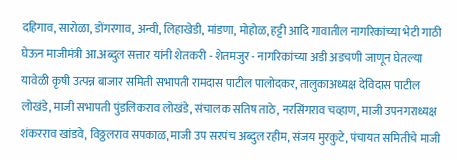दहिगाव, सारोळा, डोंगरगाव, अन्वी, लिहाखेडी, मांडणा, मोहोळ, हट्टी आदि गावातील नागरिकांच्या भेटी गाठी घेऊन माजीमंत्री आ.अब्दुल सत्तार यांनी शेतकरी - शेतमजुर - नागरिकांच्या अडी अडचणी जाणून घेतल्या यावेळी कृषी उत्पन्न बाजार समिती सभापती रामदास पाटील पालोदकर, तालुकाअध्यक्ष देविदास पाटील लोखंडे, माजी सभापती पुंडलिकराव लोखंडे, संचालक सतिष ताठे, नरसिंगराव चव्हाण, माजी उपनगराध्यक्ष शंकरराव खांडवे, विठ्ठलराव सपकाळ, माजी उप सरपंच अब्दुल रहीम, संजय मुरकुटे, पंचायत समितीचे माजी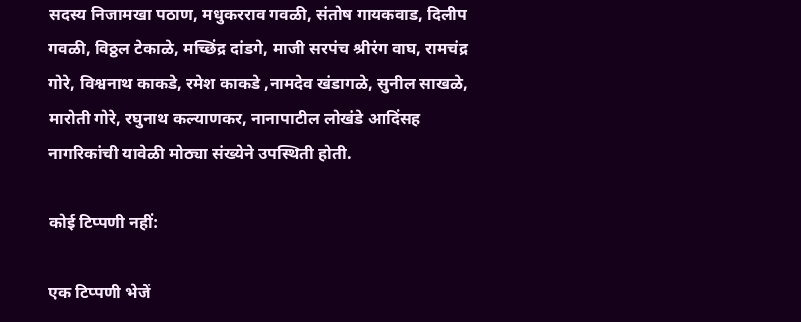सदस्य निजामखा पठाण, मधुकरराव गवळी, संतोष गायकवाड, दिलीप गवळी, विठ्ठल टेकाळे, मच्छिंद्र दांडगे, माजी सरपंच श्रीरंग वाघ, रामचंद्र गोरे, विश्वनाथ काकडे, रमेश काकडे ,नामदेव खंडागळे, सुनील साखळे, मारोती गोरे, रघुनाथ कल्याणकर, नानापाटील लोखंडे आदिंसह नागरिकांची यावेळी मोठ्या संख्येने उपस्थिती होती.

कोई टिप्पणी नहीं:

एक टिप्पणी भेजें